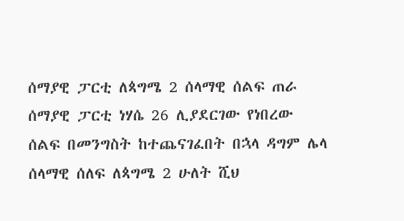ሰማያዊ ፓርቲ ለጳግሜ 2 ሰላማዊ ሰልፍ ጠራ ሰማያዊ ፓርቲ ነሃሴ 26 ሊያደርገው የነበረው ሰልፍ በመንግስት ከተጨናገፈበት በኋላ ዳግም ሌላ ሰላማዊ ሰለፍ ለጳግሜ 2 ሁለት ሺህ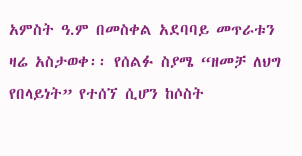አምስት ዓ.ም በመስቀል አደባባይ መጥራቱን ዛሬ አስታወቀ፡፡ የሰልፉ ስያሜ “ዘመቻ ለህግ የበላይነት” የተሰኘ ሲሆን ከሶስት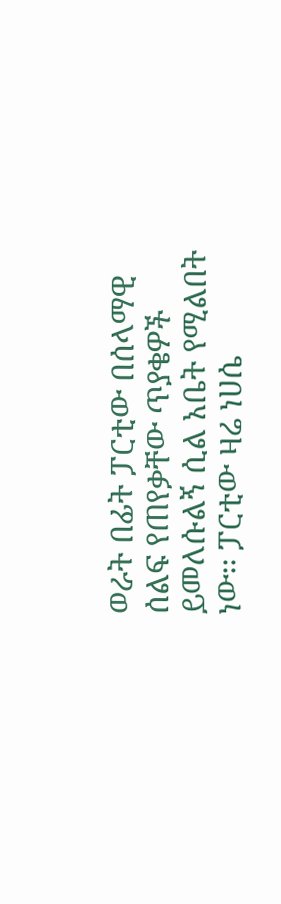ወራት በፊት ፓርቲው በሰላማዊ ሰልፍ የጠየቃቸው ጥያቄዎች ይመለሱልኝ ሲል አቤት የሚልበት ነው፡፡ ፓርቲው ዛሬ ነሀሴ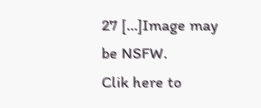27 […]Image may be NSFW.
Clik here to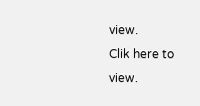view.
Clik here to view.